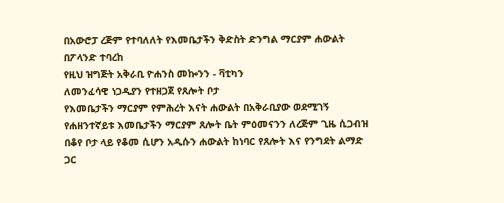በአውሮፓ ረጅም የተባለለት የእመቤታችን ቅድስት ድንግል ማርያም ሐውልት በፖላንድ ተባረከ
የዚህ ዝግጅት አቅራቢ ዮሐንስ መኰንን - ቫቲካን
ለመንፈሳዊ ነጋዲያን የተዘጋጀ የጸሎት ቦታ
የእመቤታችን ማርያም የምሕረት እናት ሐውልት በአቅራቢያው ወደሚገኝ የሐዘንተኛይቱ እመቤታችን ማርያም ጸሎት ቤት ምዕመናንን ለረጅም ጊዜ ሲጋብዝ በቆየ ቦታ ላይ የቆመ ሲሆን አዲሱን ሐውልት ከነባር የጸሎት እና የንግደት ልማድ ጋር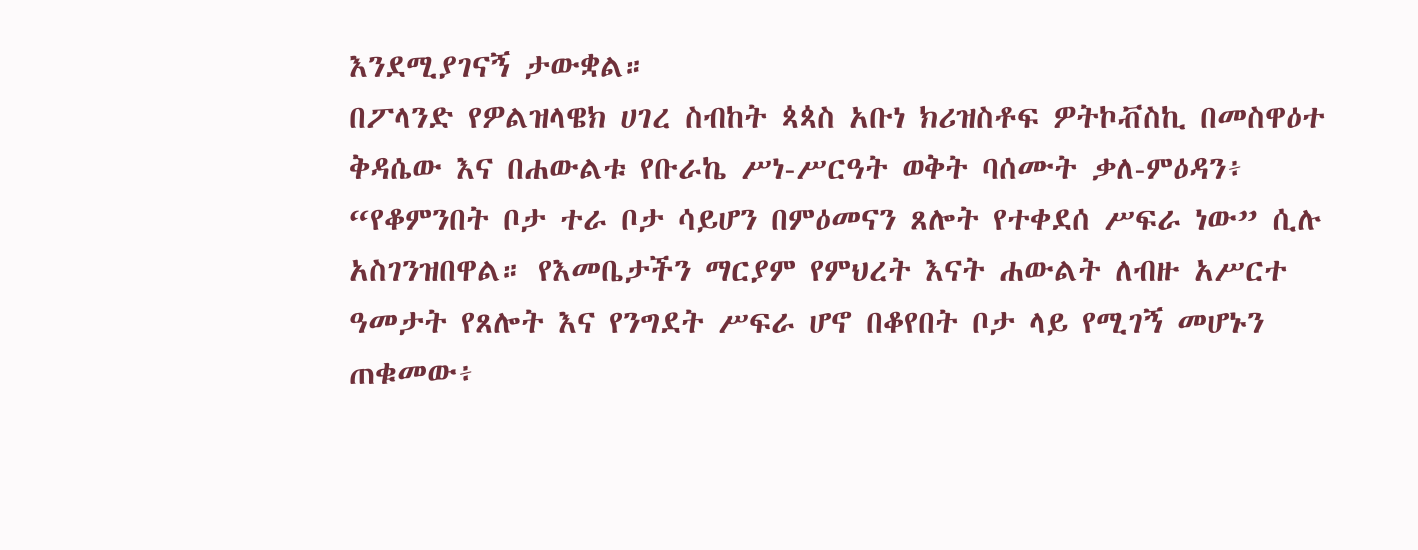እንደሚያገናኝ ታውቋል።
በፖላንድ የዎልዝላዌክ ሀገረ ስብከት ጳጳስ አቡነ ክሪዝስቶፍ ዎትኮቭስኪ በመስዋዕተ ቅዳሴው እና በሐውልቱ የቡራኬ ሥነ-ሥርዓት ወቅት ባሰሙት ቃለ-ምዕዳን፥ “የቆምንበት ቦታ ተራ ቦታ ሳይሆን በምዕመናን ጸሎት የተቀደሰ ሥፍራ ነው” ሲሉ አስገንዝበዋል። የእመቤታችን ማርያም የምህረት እናት ሐውልት ለብዙ አሥርተ ዓመታት የጸሎት እና የንግደት ሥፍራ ሆኖ በቆየበት ቦታ ላይ የሚገኝ መሆኑን ጠቁመው፥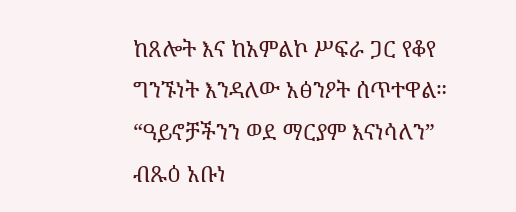ከጸሎት እና ከአምልኮ ሥፍራ ጋር የቆየ ግንኙነት እንዳለው አፅንዖት ሰጥተዋል።
“ዓይኖቻችንን ወደ ማርያም እናነሳለን”
ብጹዕ አቡነ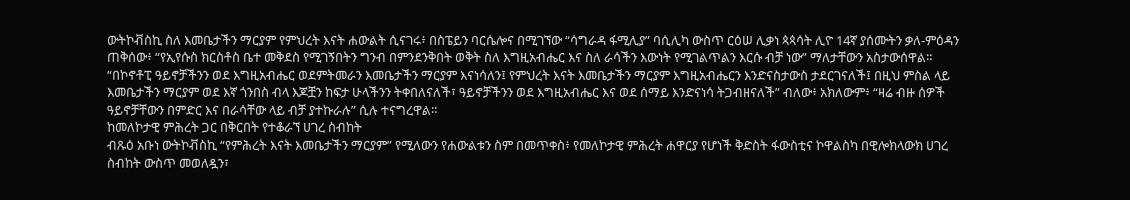ውትኮቭስኪ ስለ እመቤታችን ማርያም የምህረት እናት ሐውልት ሲናገሩ፥ በስፔይን ባርሴሎና በሚገኘው “ሳግራዳ ፋሚሊያ” ባሲሊካ ውስጥ ርዕሠ ሊቃነ ጳጳሳት ሊዮ 14ኛ ያሰሙትን ቃለ-ምዕዳን ጠቅሰው፥ “የኢየሱስ ክርስቶስ ቤተ መቅደስ የሚገኝበትን ግንብ በምንደንቅበት ወቅት ስለ እግዚአብሔር እና ስለ ራሳችን እውነት የሚገልጥልን እርሱ ብቻ ነው” ማለታቸውን አስታውሰዋል።
“በኮኖቶፒ ዓይኖቻችንን ወደ እግዚአብሔር ወደምትመራን እመቤታችን ማርያም እናነሳለን፤ የምህረት እናት እመቤታችን ማርያም እግዚአብሔርን እንድናስታውስ ታደርገናለች፤ በዚህ ምስል ላይ እመቤታችን ማርያም ወደ እኛ ጎንበስ ብላ እጆቿን ከፍታ ሁላችንን ትቀበለናለች፣ ዓይኖቻችንን ወደ እግዚአብሔር እና ወደ ሰማይ እንድናነሳ ትጋብዘናለች” ብለው፥ አክለውም፥ “ዛሬ ብዙ ሰዎች ዓይኖቻቸውን በምድር እና በራሳቸው ላይ ብቻ ያተኩራሉ” ሲሉ ተናግረዋል።
ከመለኮታዊ ምሕረት ጋር በቅርበት የተቆራኘ ሀገረ ስብከት
ብጹዕ አቡነ ውትኮቭስኪ “የምሕረት እናት እመቤታችን ማርያም” የሚለውን የሐውልቱን ስም በመጥቀስ፥ የመለኮታዊ ምሕረት ሐዋርያ የሆነች ቅድስት ፋውስቲና ኮዋልስካ በዊሎክላውክ ሀገረ ስብከት ውስጥ መወለዷን፣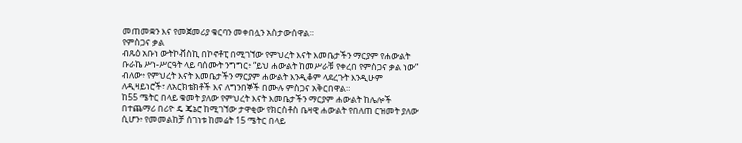መጠመቋን እና የመጀመሪያ ቁርባን መቀበሏን አስታውሰዋል።
የምስጋና ቃል
ብጹዕ አቡነ ውትኮቭስኪ በኮኖቶፒ በሚገኘው የምህረት እናት እመቤታችን ማርያም የሐውልት ቡራኬ ሥነ-ሥርዓት ላይ ባሰሙት ንግግር፥ “ይህ ሐውልት ከመሥራቹ የቀረበ የምስጋና ቃል ነው” ብለው፥ የምህረት እናት እመቤታችን ማርያም ሐውልት እንዲቆም ላደረጉት እንዲሁም ለዲዛይነሮች፣ ለአርክቴክቶች እና ለግንበኞች በሙሉ ምስጋና አቅርበዋል።
ከ55 ሜትር በላይ ቁመት ያለው የምህረት እናት እመቤታችን ማርያም ሐውልት ከሌሎች በተጨማሪ በሪዮ ዴ ጄኔሮ ከሚገኘው ታዋቂው የክርስቶስ ቤዛዊ ሐውልት የበለጠ ርዝመት ያለው ሲሆን፥ የመመልከቻ ሰገነቱ ከመሬት 15 ሜትር በላይ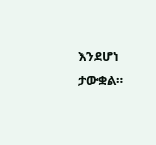እንደሆነ ታውቋል።